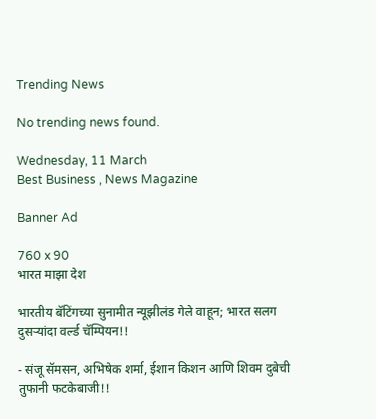Trending News

No trending news found.

Wednesday, 11 March
Best Business , News Magazine

Banner Ad

760 x 90
भारत माझा देश

भारतीय बॅटिंगच्या सुनामीत न्यूझीलंड गेले वाहून; भारत सलग दुसऱ्यांदा वर्ल्ड चॅम्पियन!!

- संजू सॅमसन, अभिषेक शर्मा, ईशान किशन आणि शिवम दुबेची तुफानी फटकेबाजी!!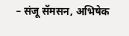– संजू सॅमसन, अभिषेक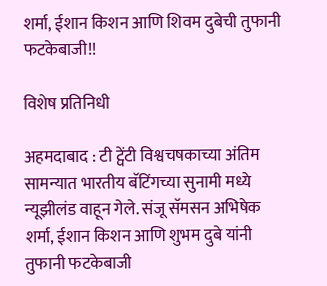शर्मा, ईशान किशन आणि शिवम दुबेची तुफानी फटकेबाजी!!

विशेष प्रतिनिधी

अहमदाबाद : टी ट्वेंटी विश्वचषकाच्या अंतिम सामन्यात भारतीय बॅटिंगच्या सुनामी मध्ये न्यूझीलंड वाहून गेले. संजू सॅमसन अभिषेक शर्मा, ईशान किशन आणि शुभम दुबे यांनी तुफानी फटकेबाजी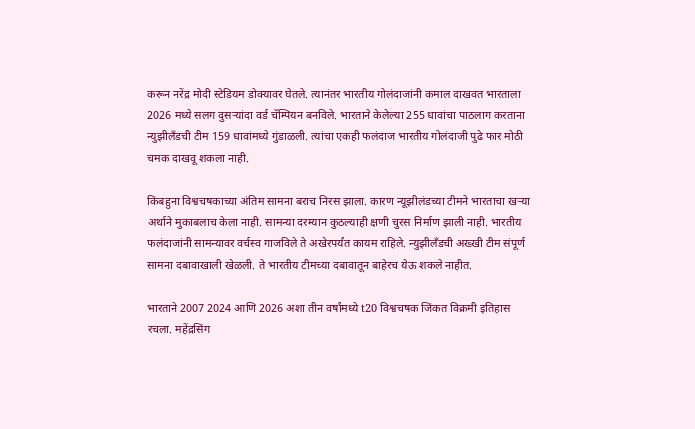करून नरेंद्र मोदी स्टेडियम डोक्यावर घेतले. त्यानंतर भारतीय गोलंदाजांनी कमाल दाखवत भारताला 2026 मध्ये सलग दुसऱ्यांदा वर्ड चॅम्पियन बनविले. भारताने केलेल्या 255 धावांचा पाठलाग करताना न्युझीलँडची टीम 159 धावांमध्ये गुंडाळली. त्यांचा एकही फलंदाज भारतीय गोलंदाजी पुढे फार मोठी चमक दाखवू शकला नाही.

किंबहुना विश्वचषकाच्या अंतिम सामना बराच निरस झाला. कारण न्यूझीलंडच्या टीमने भारताचा खऱ्या अर्थाने मुकाबलाच केला नाही. सामन्या दरम्यान कुठल्याही क्षणी चुरस निर्माण झाली नाही. भारतीय फलंदाजांनी सामन्यावर वर्चस्व गाजविले ते अखेरपर्यंत कायम राहिले. न्युझीलँडची अख्खी टीम संपूर्ण सामना दबावाखाली खेळली. ते भारतीय टीमच्या दबावातून बाहेरच येऊ शकले नाहीत.

भारताने 2007 2024 आणि 2026 अशा तीन वर्षांमध्ये t20 विश्वचषक जिंकत विक्रमी इतिहास रचला. महेंद्रसिंग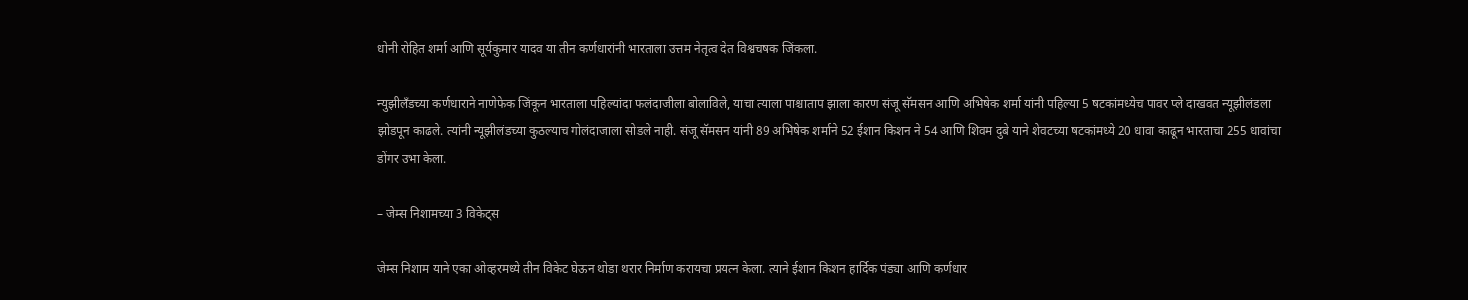धोनी रोहित शर्मा आणि सूर्यकुमार यादव या तीन कर्णधारांनी भारताला उत्तम नेतृत्व देत विश्वचषक जिंकला.

न्युझीलँडच्या कर्णधाराने नाणेफेक जिंकून भारताला पहिल्यांदा फलंदाजीला बोलाविले, याचा त्याला पाश्चाताप झाला कारण संजू सॅमसन आणि अभिषेक शर्मा यांनी पहिल्या 5 षटकांमध्येच पावर प्ले दाखवत न्यूझीलंडला झोडपून काढले. त्यांनी न्यूझीलंडच्या कुठल्याच गोलंदाजाला सोडले नाही. संजू सॅमसन यांनी 89 अभिषेक शर्माने 52 ईशान किशन ने 54 आणि शिवम दुबे याने शेवटच्या षटकांमध्ये 20 धावा काढून भारताचा 255 धावांचा डोंगर उभा केला.

– जेम्स निशामच्या 3 विकेट्स

जेम्स निशाम याने एका ओव्हरमध्ये तीन विकेट घेऊन थोडा थरार निर्माण करायचा प्रयत्न केला. त्याने ईशान किशन हार्दिक पंड्या आणि कर्णधार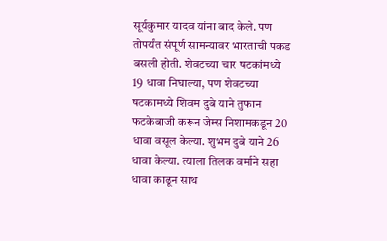सूर्यकुमार यादव यांना बाद केले. पण तोपर्यंत संपूर्ण सामन्यावर भारताची पकड बसली होती. शेवटच्या चार षटकांमध्ये 19 धावा निघाल्या, पण शेवटच्या षटकामध्ये शिवम दुबे याने तुफान फटकेबाजी करून जेम्स निशामकडून 20 धावा वसूल केल्या. शुभम दुबे याने 26 धावा केल्या. त्याला तिलक वर्माने सहा धावा काढून साथ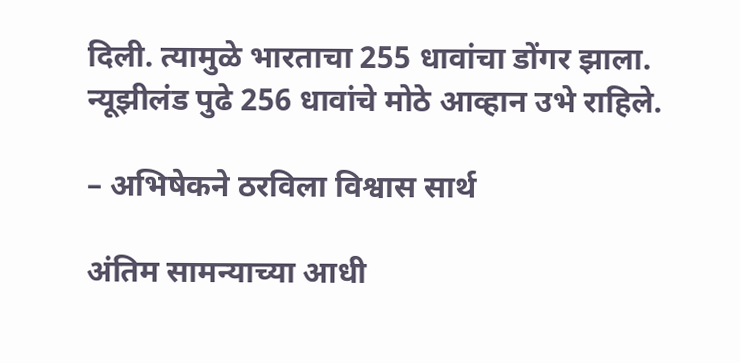दिली. त्यामुळे भारताचा 255 धावांचा डोंगर झाला. न्यूझीलंड पुढे 256 धावांचे मोठे आव्हान उभे राहिले.

– अभिषेकने ठरविला विश्वास सार्थ

अंतिम सामन्याच्या आधी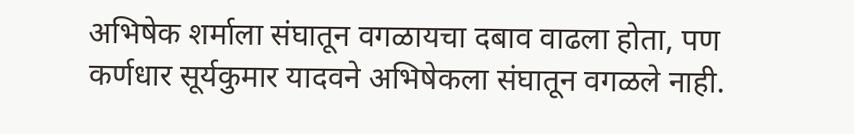अभिषेक शर्माला संघातून वगळायचा दबाव वाढला होता, पण कर्णधार सूर्यकुमार यादवने अभिषेकला संघातून वगळले नाही.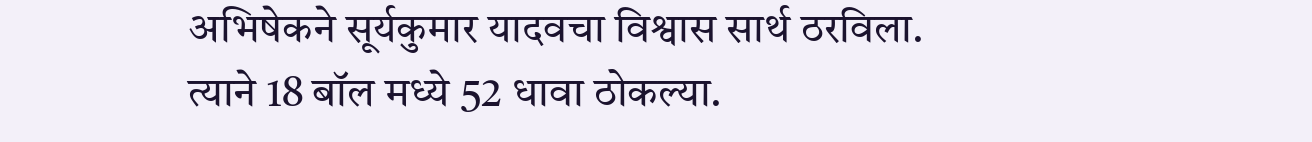अभिषेकने सूर्यकुमार यादवचा विश्वास सार्थ ठरविला. त्याने 18 बॉल मध्ये 52 धावा ठोकल्या.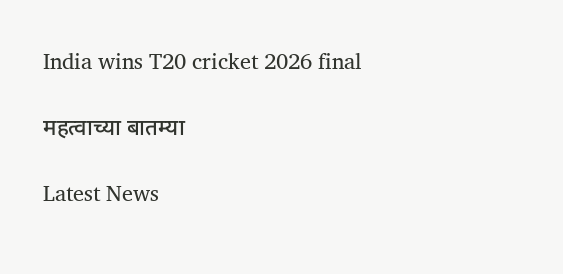India wins T20 cricket 2026 final

महत्वाच्या बातम्या

Latest News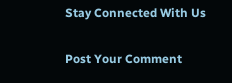Stay Connected With Us

Post Your Comment